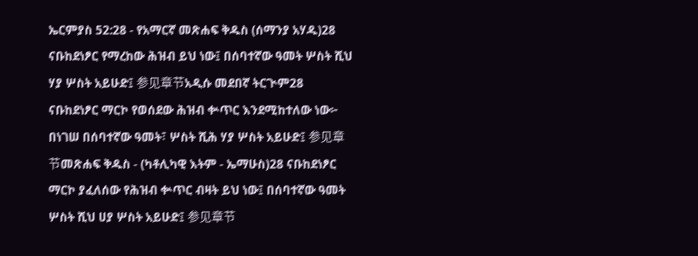ኤርምያስ 52:28 - የአማርኛ መጽሐፍ ቅዱስ (ሰማንያ አሃዱ)28 ናቡከደነፆር የማረከው ሕዝብ ይህ ነው፤ በሰባተኛው ዓመት ሦስት ሺህ ሃያ ሦስት አይሁድ፤ 参见章节አዲሱ መደበኛ ትርጒም28 ናቡከደነፆር ማርኮ የወሰደው ሕዝብ ቍጥር እንደሚከተለው ነው፦ በነገሠ በሰባተኛው ዓመት፣ ሦስት ሺሕ ሃያ ሦስት አይሁድ፤ 参见章节መጽሐፍ ቅዱስ - (ካቶሊካዊ እትም - ኤማሁስ)28 ናቡከደነፆር ማርኮ ያፈለሰው የሕዝብ ቍጥር ብዛት ይህ ነው፤ በሰባተኛው ዓመት ሦስት ሺህ ሀያ ሦስት አይሁድ፤ 参见章节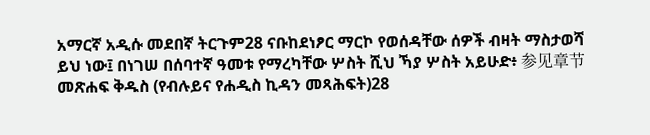አማርኛ አዲሱ መደበኛ ትርጉም28 ናቡከደነፆር ማርኮ የወሰዳቸው ሰዎች ብዛት ማስታወሻ ይህ ነው፤ በነገሠ በሰባተኛ ዓመቱ የማረካቸው ሦስት ሺህ ኻያ ሦስት አይሁድ፥ 参见章节መጽሐፍ ቅዱስ (የብሉይና የሐዲስ ኪዳን መጻሕፍት)28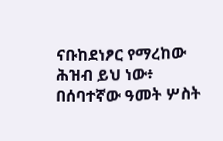ናቡከደነፆር የማረከው ሕዝብ ይህ ነው፥ በሰባተኛው ዓመት ሦስት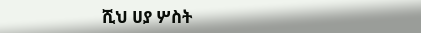ሺህ ሀያ ሦስት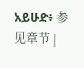አይሁድ፥ 参见章节 |